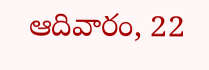ఆదివారం, 22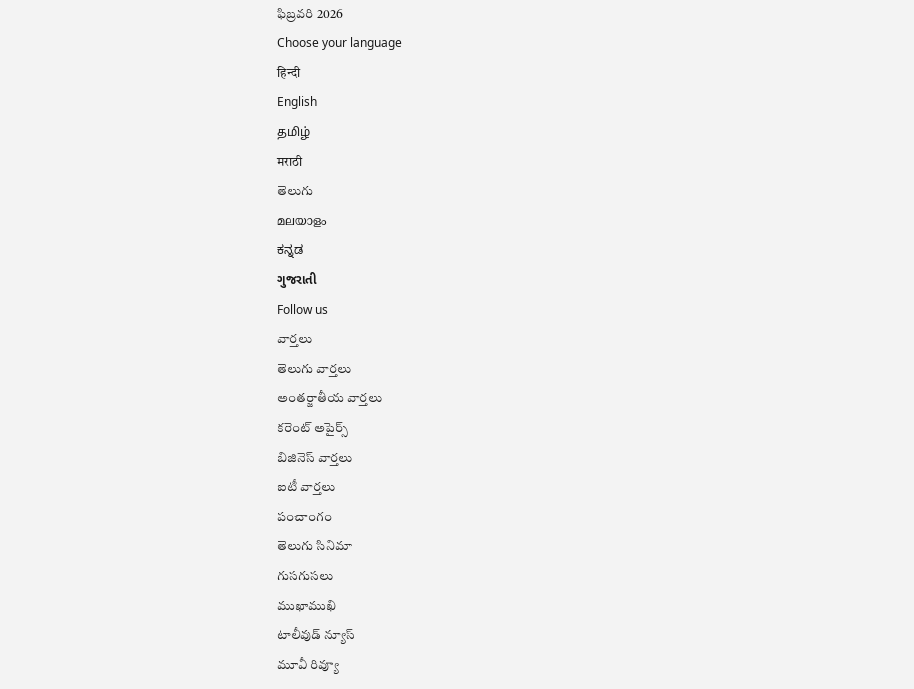ఫిబ్రవరి 2026
Choose your language
हिन्दी
English
தமிழ்
मराठी
తెలుగు
മലയാളം
ಕನ್ನಡ
ગુજરાતી
Follow us
వార్తలు
తెలుగు వార్తలు
అంతర్జాతీయ వార్తలు
కరెంట్ అపైర్స్
బిజినెస్ వార్తలు
ఐటీ వార్తలు
పంచాంగం
తెలుగు సినిమా
గుసగుసలు
ముఖాముఖి
టాలీవుడ్ న్యూస్
మూవీ రివ్యూ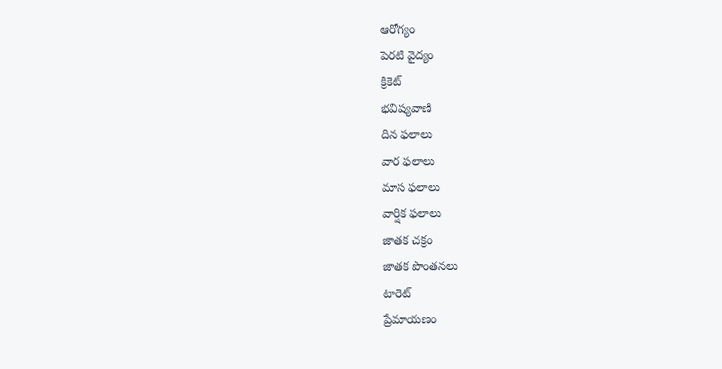ఆరోగ్యం
పెరటి వైద్యం
క్రికెట్
భవిష్యవాణి
దిన ఫలాలు
వార ఫలాలు
మాస ఫలాలు
వార్షిక ఫలాలు
జాతక చక్రం
జాతక పొంతనలు
టారెట్
ప్రేమాయణం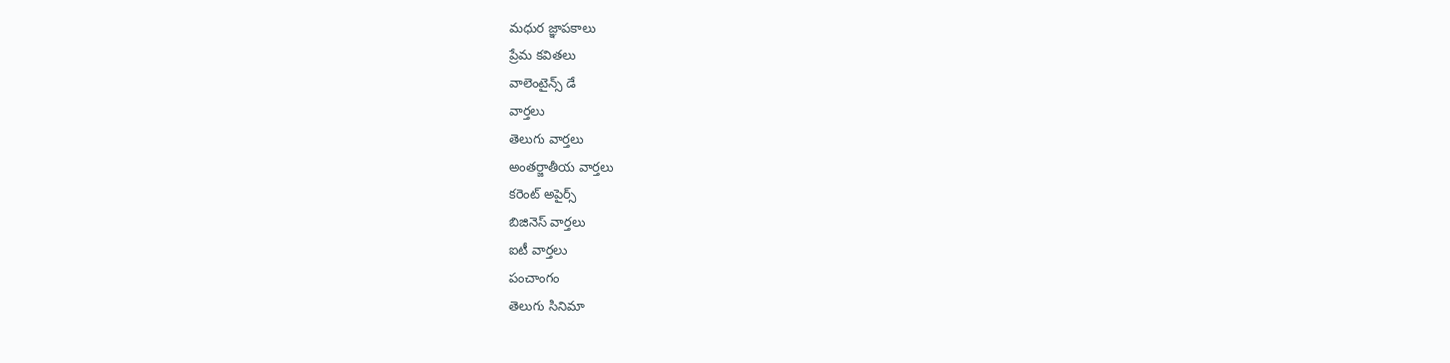మధుర జ్ఞాపకాలు
ప్రేమ కవితలు
వాలెంటైన్స్ డే
వార్తలు
తెలుగు వార్తలు
అంతర్జాతీయ వార్తలు
కరెంట్ అపైర్స్
బిజినెస్ వార్తలు
ఐటీ వార్తలు
పంచాంగం
తెలుగు సినిమా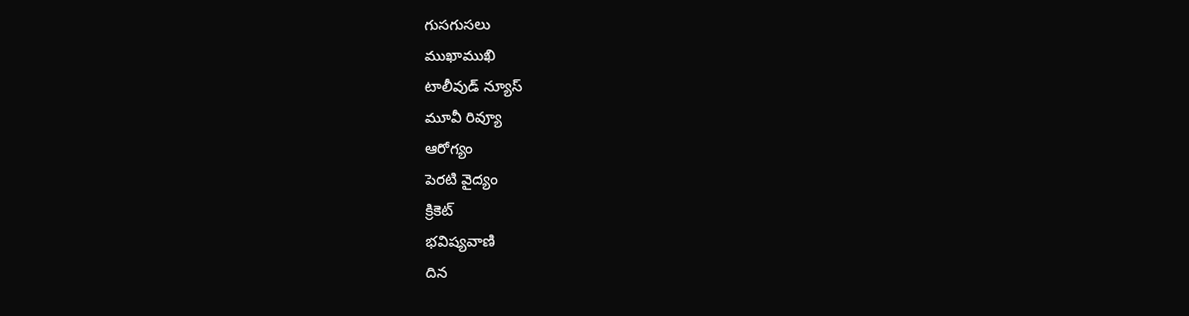గుసగుసలు
ముఖాముఖి
టాలీవుడ్ న్యూస్
మూవీ రివ్యూ
ఆరోగ్యం
పెరటి వైద్యం
క్రికెట్
భవిష్యవాణి
దిన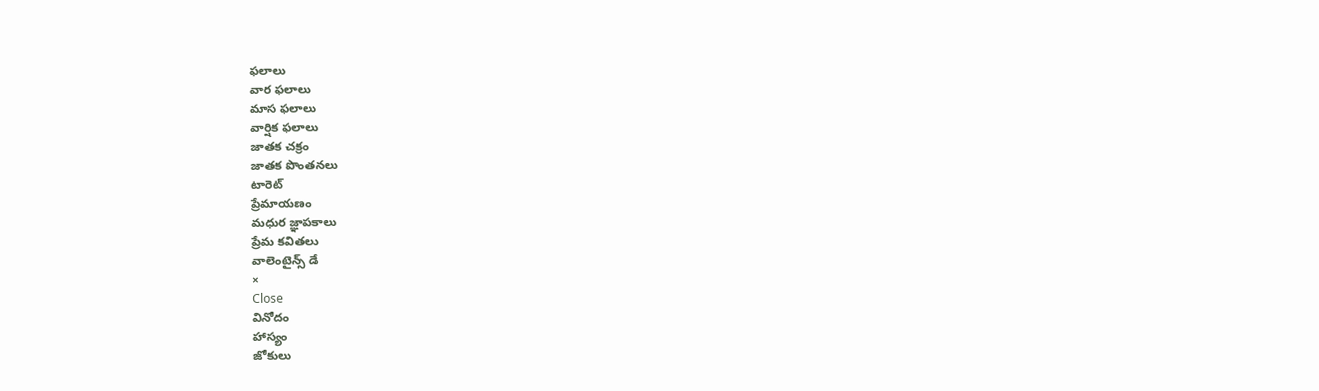ఫలాలు
వార ఫలాలు
మాస ఫలాలు
వార్షిక ఫలాలు
జాతక చక్రం
జాతక పొంతనలు
టారెట్
ప్రేమాయణం
మధుర జ్ఞాపకాలు
ప్రేమ కవితలు
వాలెంటైన్స్ డే
×
Close
వినోదం
హాస్యం
జోకులు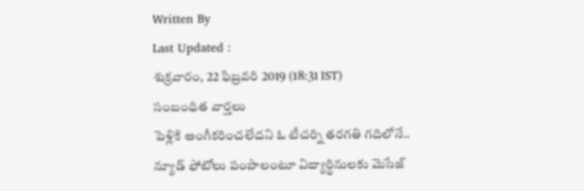Written By
Last Updated :
శుక్రవారం, 22 ఫిబ్రవరి 2019 (18:31 IST)
సంబంధిత వార్తలు
పెళ్లికి అంగీకరించలేదని ఓ టీచర్ని తరగతి గదిలోనే..
న్యూడ్ ఫోటోలు పంపాలంటూ విద్యార్థినులకు మెసేజ్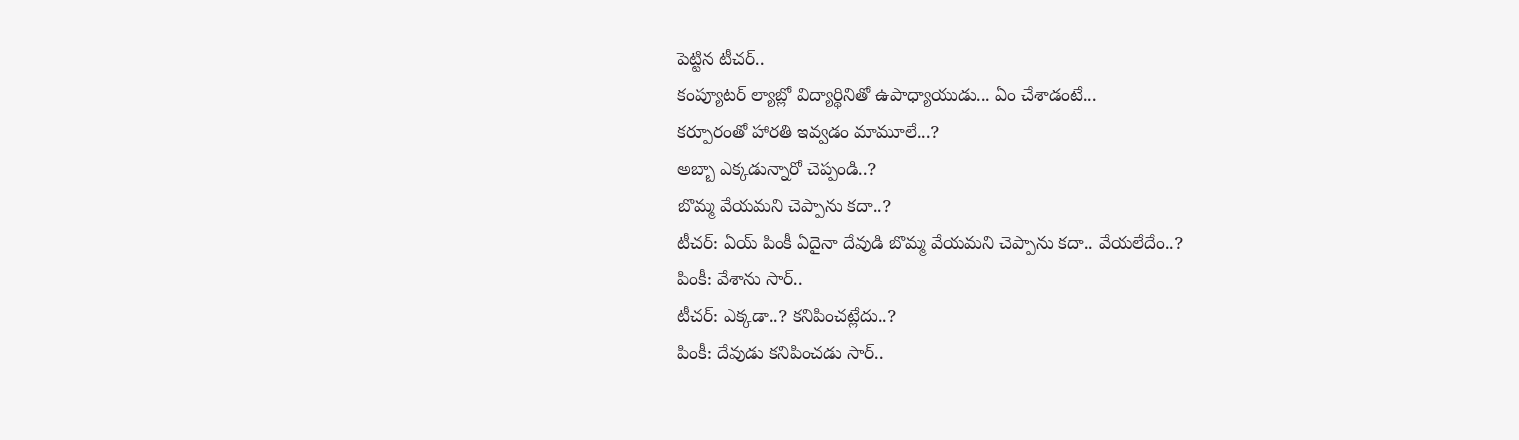పెట్టిన టీచర్..
కంప్యూటర్ ల్యాబ్లో విద్యార్థినితో ఉపాధ్యాయుడు... ఏం చేశాడంటే...
కర్పూరంతో హారతి ఇవ్వడం మామూలే...?
అబ్బా ఎక్కడున్నారో చెప్పండి..?
బొమ్మ వేయమని చెప్పాను కదా..?
టీచర్: ఏయ్ పింకీ ఏదైనా దేవుడి బొమ్మ వేయమని చెప్పాను కదా.. వేయలేదేం..?
పింకీ: వేశాను సార్..
టీచర్: ఎక్కడా..? కనిపించట్లేదు..?
పింకీ: దేవుడు కనిపించడు సార్..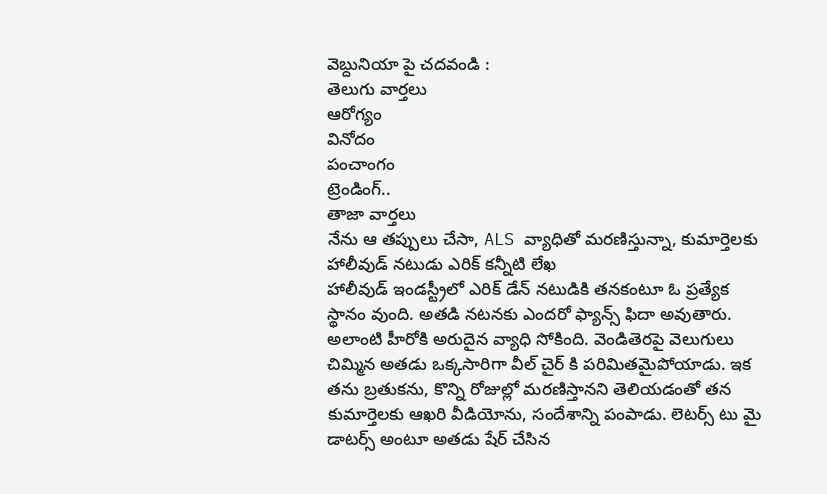వెబ్దునియా పై చదవండి :
తెలుగు వార్తలు
ఆరోగ్యం
వినోదం
పంచాంగం
ట్రెండింగ్..
తాజా వార్తలు
నేను ఆ తప్పులు చేసా, ALS వ్యాధితో మరణిస్తున్నా, కుమార్తెలకు హాలీవుడ్ నటుడు ఎరిక్ కన్నీటి లేఖ
హాలీవుడ్ ఇండస్ట్రీలో ఎరిక్ డేన్ నటుడికి తనకంటూ ఓ ప్రత్యేక స్థానం వుంది. అతడి నటనకు ఎందరో ఫ్యాన్స్ ఫిదా అవుతారు. అలాంటి హీరోకి అరుదైన వ్యాధి సోకింది. వెండితెరపై వెలుగులు చిమ్మిన అతడు ఒక్కసారిగా వీల్ చైర్ కి పరిమితమైపోయాడు. ఇక తను బ్రతుకను, కొన్ని రోజుల్లో మరణిస్తానని తెలియడంతో తన కుమార్తెలకు ఆఖరి వీడియోను, సందేశాన్ని పంపాడు. లెటర్స్ టు మై డాటర్స్ అంటూ అతడు షేర్ చేసిన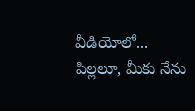వీడియోలో... పిల్లలూ, మీకు నేను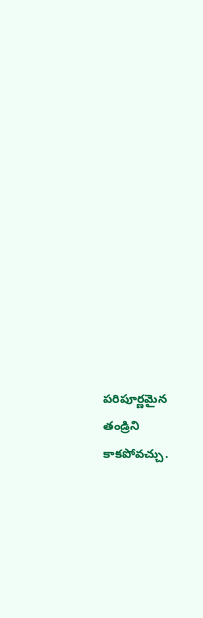పరిపూర్ణమైన తండ్రిని కాకపోవచ్చు.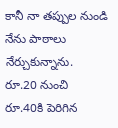కానీ నా తప్పుల నుండి నేను పాఠాలు నేర్చుకున్నాను.
రూ.20 నుంచి రూ.40కి పెరిగిన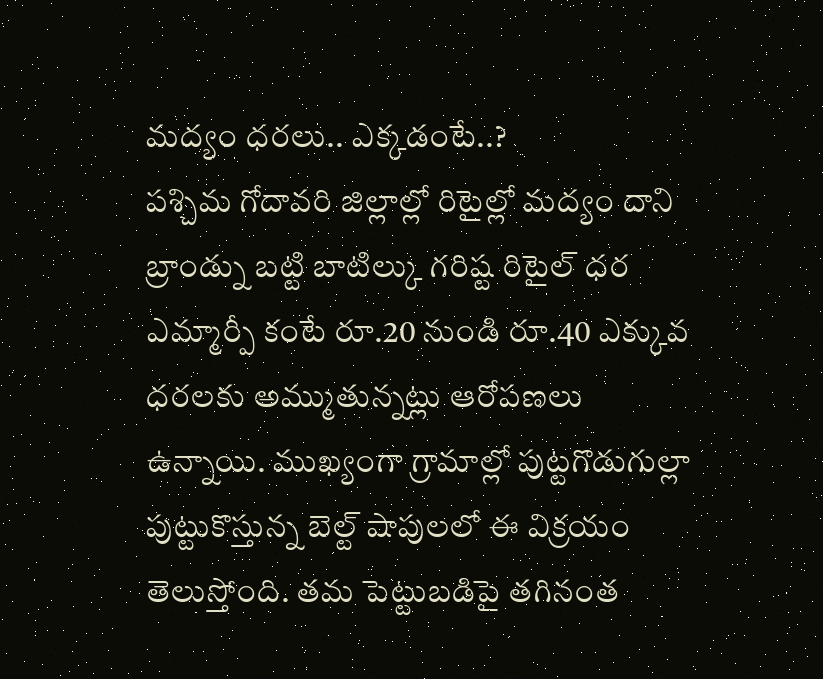మద్యం ధరలు.. ఎక్కడంటే..?
పశ్చిమ గోదావరి జిల్లాల్లో రిటైల్లో మద్యం దాని బ్రాండ్ను బట్టి బాటిల్కు గరిష్ట రిటైల్ ధర ఎమ్మార్పీ కంటే రూ.20 నుండి రూ.40 ఎక్కువ ధరలకు అమ్ముతున్నట్లు ఆరోపణలు ఉన్నాయి. ముఖ్యంగా గ్రామాల్లో పుట్టగొడుగుల్లా పుట్టుకొస్తున్న బెల్ట్ షాపులలో ఈ విక్రయం తెలుస్తోంది. తమ పెట్టుబడిపై తగినంత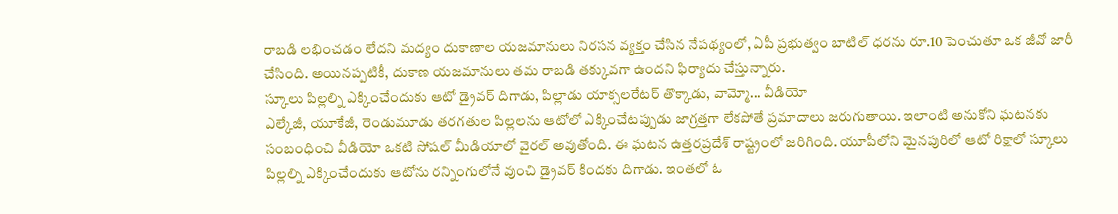రాబడి లభించడం లేదని మద్యం దుకాణాల యజమానులు నిరసన వ్యక్తం చేసిన నేపథ్యంలో, ఏపీ ప్రభుత్వం బాటిల్ ధరను రూ.10 పెంచుతూ ఒక జీవో జారీ చేసింది. అయినప్పటికీ, దుకాణ యజమానులు తమ రాబడి తక్కువగా ఉందని ఫిర్యాదు చేస్తున్నారు.
స్కూలు పిల్లల్ని ఎక్కించేందుకు ఆటో డ్రైవర్ దిగాడు, పిల్లాడు యాక్సలరేటర్ తొక్కాడు, వామ్మో... వీడియో
ఎల్కేజీ, యూకేజీ, రెండుమూడు తరగతుల పిల్లలను ఆటోలో ఎక్కించేటప్పుడు జాగ్రత్తగా లేకపోతే ప్రమాదాలు జరుగుతాయి. ఇలాంటి అనుకోని ఘటనకు సంబంధించి వీడియో ఒకటి సోషల్ మీడియాలో వైరల్ అవుతోంది. ఈ ఘటన ఉత్తరప్రదేశ్ రాష్ట్రంలో జరిగింది. యూపీలోని మైనపురిలో ఆటో రిక్షాలో స్కూలు పిల్లల్ని ఎక్కించేందుకు ఆటోను రన్నింగులోనే వుంచి డ్రైవర్ కిందకు దిగాడు. ఇంతలో ఓ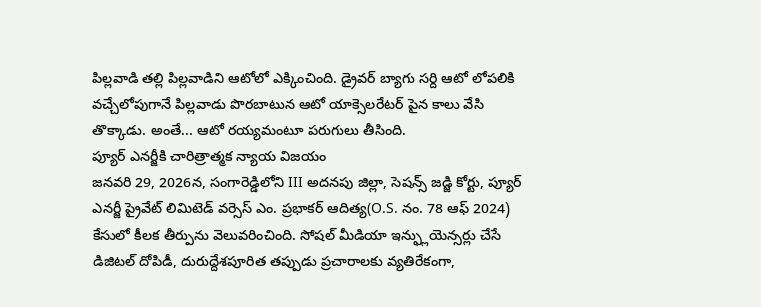పిల్లవాడి తల్లి పిల్లవాడిని ఆటోలో ఎక్కించింది. డ్రైవర్ బ్యాగు సర్ది ఆటో లోపలికి వచ్చేలోపుగానే పిల్లవాడు పొరబాటున ఆటో యాక్సెలరేటర్ పైన కాలు వేసి తొక్కాడు. అంతే... ఆటో రయ్యమంటూ పరుగులు తీసింది.
ప్యూర్ ఎనర్జీకి చారిత్రాత్మక న్యాయ విజయం
జనవరి 29, 2026న, సంగారెడ్డిలోని III అదనపు జిల్లా, సెషన్స్ జడ్జి కోర్టు, ప్యూర్ ఎనర్జీ ప్రైవేట్ లిమిటెడ్ వర్సెస్ ఎం. ప్రభాకర్ ఆదిత్య(O.S. నం. 78 ఆఫ్ 2024) కేసులో కీలక తీర్పును వెలువరించింది. సోషల్ మీడియా ఇన్ఫ్లుయెన్సర్లు చేసే డిజిటల్ దోపిడీ, దురుద్దేశపూరిత తప్పుడు ప్రచారాలకు వ్యతిరేకంగా,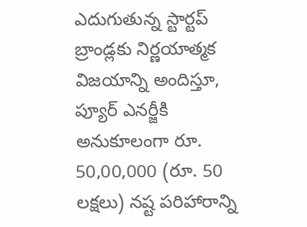ఎదుగుతున్న స్టార్టప్ బ్రాండ్లకు నిర్ణయాత్మక విజయాన్ని అందిస్తూ, ప్యూర్ ఎనర్జీకి అనుకూలంగా రూ. 50,00,000 (రూ. 50 లక్షలు) నష్ట పరిహారాన్ని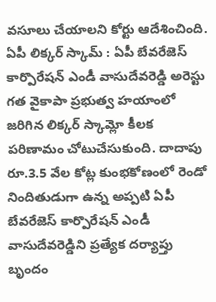వసూలు చేయాలని కోర్టు ఆదేశించింది.
ఏపీ లిక్కర్ స్కామ్ : ఏపీ బేవరేజెస్ కార్పొరేషన్ ఎండీ వాసుదేవరెడ్డి అరెస్టు
గత వైకాపా ప్రభుత్వ హయాంలో జరిగిన లిక్కర్ స్కామ్లో కీలక పరిణామం చోటుచేసుకుంది. దాదాపు రూ.3.5 వేల కోట్ల కుంభకోణంలో రెండో నిందితుడుగా ఉన్న అప్పటి ఏపీ బేవరేజెస్ కార్పొరేషన్ ఎండీ వాసుదేవరెడ్డిని ప్రత్యేక దర్యాప్తు బృందం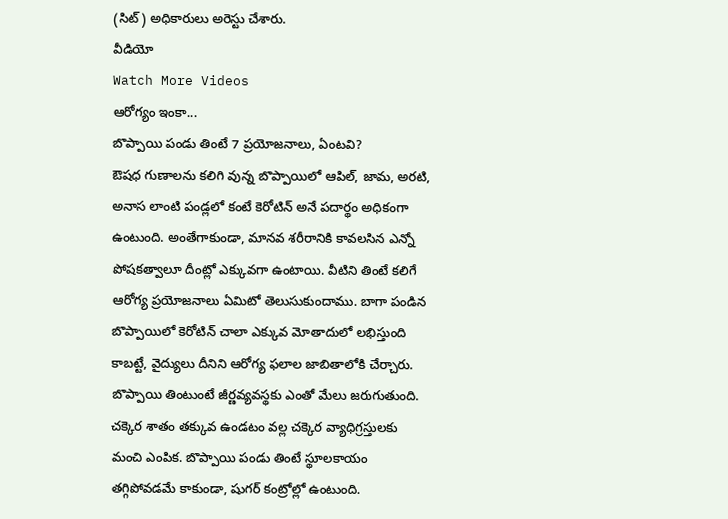(సిట్) అధికారులు అరెస్టు చేశారు.
వీడియో
Watch More Videos
ఆరోగ్యం ఇంకా...
బొప్పాయి పండు తింటే 7 ప్రయోజనాలు, ఏంటవి?
ఔషధ గుణాలను కలిగి వున్న బొప్పాయిలో ఆపిల్, జామ, అరటి, అనాస లాంటి పండ్లలో కంటే కెరోటిన్ అనే పదార్థం అధికంగా ఉంటుంది. అంతేగాకుండా, మానవ శరీరానికి కావలసిన ఎన్నో పోషకత్వాలూ దీంట్లో ఎక్కువగా ఉంటాయి. వీటిని తింటే కలిగే ఆరోగ్య ప్రయోజనాలు ఏమిటో తెలుసుకుందాము. బాగా పండిన బొప్పాయిలో కెరోటిన్ చాలా ఎక్కువ మోతాదులో లభిస్తుంది కాబట్టే, వైద్యులు దీనిని ఆరోగ్య ఫలాల జాబితాలోకి చేర్చారు. బొప్పాయి తింటుంటే జీర్ణవ్యవస్థకు ఎంతో మేలు జరుగుతుంది. చక్కెర శాతం తక్కువ ఉండటం వల్ల చక్కెర వ్యాధిగ్రస్తులకు మంచి ఎంపిక. బొప్పాయి పండు తింటే స్థూలకాయం తగ్గిపోవడమే కాకుండా, షుగర్ కంట్రోల్లో ఉంటుంది.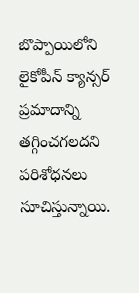బొప్పాయిలోని లైకోపీన్ క్యాన్సర్ ప్రమాదాన్ని తగ్గించగలదని పరిశోధనలు సూచిస్తున్నాయి.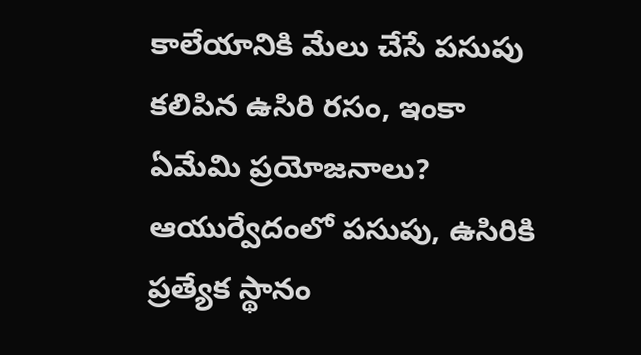కాలేయానికి మేలు చేసే పసుపు కలిపిన ఉసిరి రసం, ఇంకా ఏమేమి ప్రయోజనాలు?
ఆయుర్వేదంలో పసుపు, ఉసిరికి ప్రత్యేక స్థానం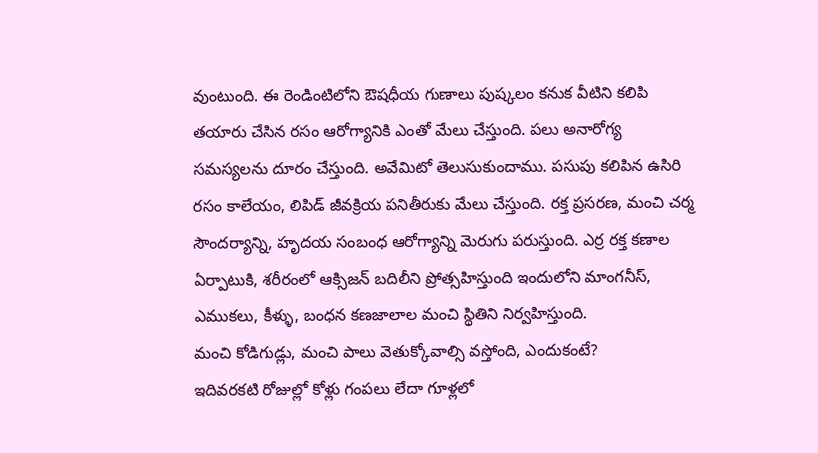వుంటుంది. ఈ రెండింటిలోని ఔషధీయ గుణాలు పుష్కలం కనుక వీటిని కలిపి తయారు చేసిన రసం ఆరోగ్యానికి ఎంతో మేలు చేస్తుంది. పలు అనారోగ్య సమస్యలను దూరం చేస్తుంది. అవేమిటో తెలుసుకుందాము. పసుపు కలిపిన ఉసిరి రసం కాలేయం, లిపిడ్ జీవక్రియ పనితీరుకు మేలు చేస్తుంది. రక్త ప్రసరణ, మంచి చర్మ సౌందర్యాన్ని, హృదయ సంబంధ ఆరోగ్యాన్ని మెరుగు పరుస్తుంది. ఎర్ర రక్త కణాల ఏర్పాటుకి, శరీరంలో ఆక్సిజన్ బదిలీని ప్రోత్సహిస్తుంది ఇందులోని మాంగనీస్, ఎముకలు, కీళ్ళు, బంధన కణజాలాల మంచి స్థితిని నిర్వహిస్తుంది.
మంచి కోడిగుడ్లు, మంచి పాలు వెతుక్కోవాల్సి వస్తోంది, ఎందుకంటే?
ఇదివరకటి రోజుల్లో కోళ్లు గంపలు లేదా గూళ్లలో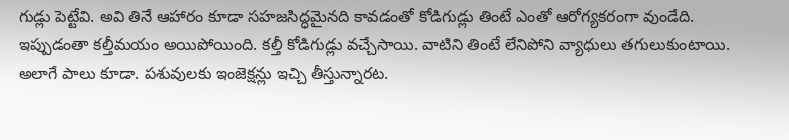గుడ్లు పెట్టేవి. అవి తినే ఆహారం కూడా సహజసిద్ధమైనది కావడంతో కోడిగుడ్లు తింటే ఎంతో ఆరోగ్యకరంగా వుండేది. ఇప్పుడంతా కల్తీమయం అయిపోయింది. కల్తీ కోడిగుడ్లు వచ్చేసాయి. వాటిని తింటే లేనిపోని వ్యాధులు తగులుకుంటాయి. అలాగే పాలు కూడా. పశువులకు ఇంజెక్షన్లు ఇచ్చి తీస్తున్నారట.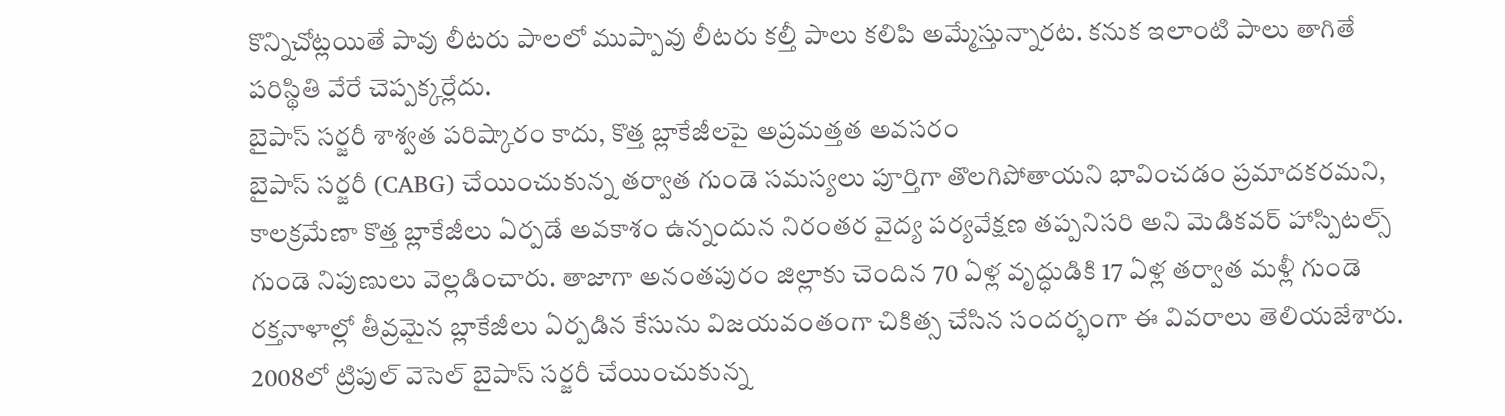కొన్నిచోట్లయితే పావు లీటరు పాలలో ముప్పావు లీటరు కల్తీ పాలు కలిపి అమ్మేస్తున్నారట. కనుక ఇలాంటి పాలు తాగితే పరిస్థితి వేరే చెప్పక్కర్లేదు.
బైపాస్ సర్జరీ శాశ్వత పరిష్కారం కాదు, కొత్త బ్లాకేజీలపై అప్రమత్తత అవసరం
బైపాస్ సర్జరీ (CABG) చేయించుకున్న తర్వాత గుండె సమస్యలు పూర్తిగా తొలగిపోతాయని భావించడం ప్రమాదకరమని, కాలక్రమేణా కొత్త బ్లాకేజీలు ఏర్పడే అవకాశం ఉన్నందున నిరంతర వైద్య పర్యవేక్షణ తప్పనిసరి అని మెడికవర్ హాస్పిటల్స్ గుండె నిపుణులు వెల్లడించారు. తాజాగా అనంతపురం జిల్లాకు చెందిన 70 ఏళ్ల వృద్ధుడికి 17 ఏళ్ల తర్వాత మళ్లీ గుండె రక్తనాళాల్లో తీవ్రమైన బ్లాకేజీలు ఏర్పడిన కేసును విజయవంతంగా చికిత్స చేసిన సందర్భంగా ఈ వివరాలు తెలియజేశారు. 2008లో ట్రిపుల్ వెసెల్ బైపాస్ సర్జరీ చేయించుకున్న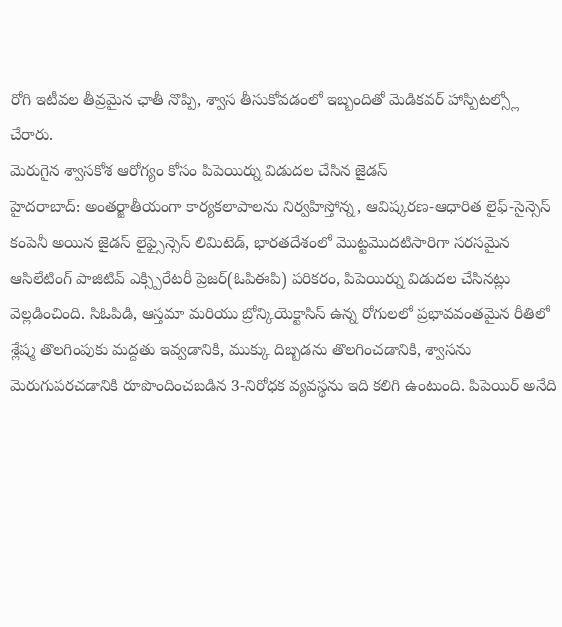రోగి ఇటీవల తీవ్రమైన ఛాతీ నొప్పి, శ్వాస తీసుకోవడంలో ఇబ్బందితో మెడికవర్ హాస్పిటల్స్లో చేరారు.
మెరుగైన శ్వాసకోశ ఆరోగ్యం కోసం పిపెయిర్ను విడుదల చేసిన జైడస్
హైదరాబాద్: అంతర్జాతీయంగా కార్యకలాపాలను నిర్వహిస్తోన్న, ఆవిష్కరణ-ఆధారిత లైఫ్-సైన్సెస్ కంపెనీ అయిన జైడస్ లైఫ్సైన్సెస్ లిమిటెడ్, భారతదేశంలో మొట్టమొదటిసారిగా సరసమైన ఆసిలేటింగ్ పాజిటివ్ ఎక్స్పిరేటరీ ప్రెజర్(ఓపిఈపి) పరికరం, పిపెయిర్ను విడుదల చేసినట్లు వెల్లడించింది. సిఓపిడి, ఆస్తమా మరియు బ్రోన్కియెక్టాసిస్ ఉన్న రోగులలో ప్రభావవంతమైన రీతిలో శ్లేష్మ తొలగింపుకు మద్దతు ఇవ్వడానికి, ముక్కు దిబ్బడను తొలగించడానికి, శ్వాసను మెరుగుపరచడానికి రూపొందించబడిన 3-నిరోధక వ్యవస్థను ఇది కలిగి ఉంటుంది. పిపెయిర్ అనేది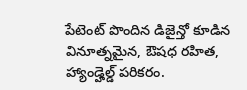పేటెంట్ పొందిన డిజైన్తో కూడిన వినూత్నమైన, ఔషధ రహిత, హ్యాండ్హెల్డ్ పరికరం.